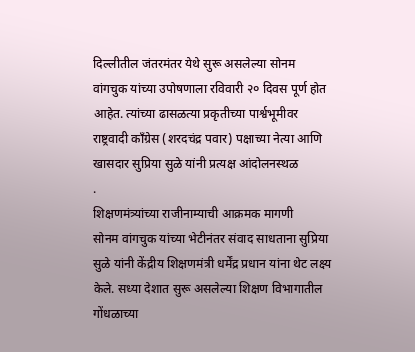दिल्लीतील जंतरमंतर येथे सुरू असलेल्या सोनम वांगचुक यांच्या उपोषणाला रविवारी २० दिवस पूर्ण होत आहेत. त्यांच्या ढासळत्या प्रकृतीच्या पार्श्वभूमीवर राष्ट्रवादी काँग्रेस (शरदचंद्र पवार) पक्षाच्या नेत्या आणि खासदार सुप्रिया सुळे यांनी प्रत्यक्ष आंदोलनस्थळ
.
शिक्षणमंत्र्यांच्या राजीनाम्याची आक्रमक मागणी
सोनम वांगचुक यांच्या भेटीनंतर संवाद साधताना सुप्रिया सुळे यांनी केंद्रीय शिक्षणमंत्री धर्मेंद्र प्रधान यांना थेट लक्ष्य केले. सध्या देशात सुरू असलेल्या शिक्षण विभागातील गोंधळाच्या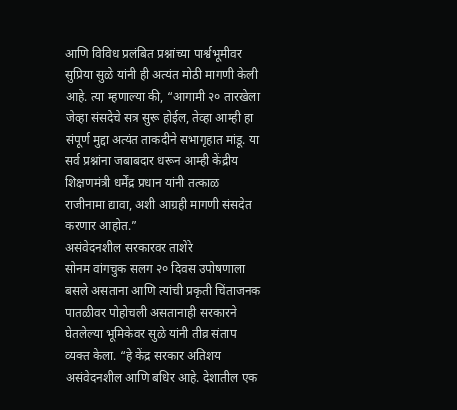आणि विविध प्रलंबित प्रश्नांच्या पार्श्वभूमीवर सुप्रिया सुळे यांनी ही अत्यंत मोठी मागणी केली आहे. त्या म्हणाल्या की, “आगामी २० तारखेला जेव्हा संसदेचे सत्र सुरू होईल, तेव्हा आम्ही हा संपूर्ण मुद्दा अत्यंत ताकदीने सभागृहात मांडू. या सर्व प्रश्नांना जबाबदार धरून आम्ही केंद्रीय शिक्षणमंत्री धर्मेंद्र प्रधान यांनी तत्काळ राजीनामा द्यावा, अशी आग्रही मागणी संसदेत करणार आहोत.”
असंवेदनशील सरकारवर ताशेरे
सोनम वांगचुक सलग २० दिवस उपोषणाला बसले असताना आणि त्यांची प्रकृती चिंताजनक पातळीवर पोहोचली असतानाही सरकारने घेतलेल्या भूमिकेवर सुळे यांनी तीव्र संताप व्यक्त केला. “हे केंद्र सरकार अतिशय असंवेदनशील आणि बधिर आहे. देशातील एक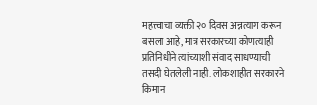महत्त्वाचा व्यक्ती २० दिवस अन्नत्याग करून बसला आहे, मात्र सरकारच्या कोणत्याही प्रतिनिधीने त्यांच्याशी संवाद साधण्याची तसदी घेतलेली नाही. लोकशाहीत सरकारने किमान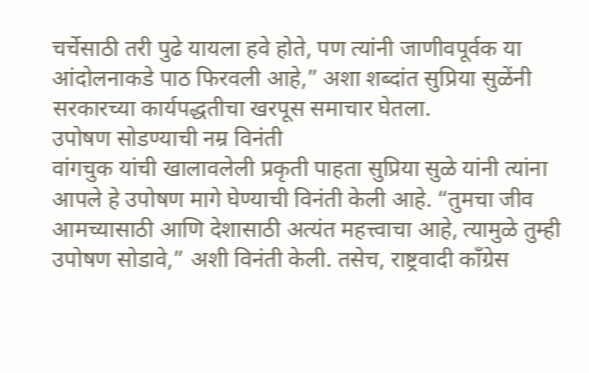चर्चेसाठी तरी पुढे यायला हवे होते, पण त्यांनी जाणीवपूर्वक या आंदोलनाकडे पाठ फिरवली आहे,” अशा शब्दांत सुप्रिया सुळेंनी सरकारच्या कार्यपद्धतीचा खरपूस समाचार घेतला.
उपोषण सोडण्याची नम्र विनंती
वांगचुक यांची खालावलेली प्रकृती पाहता सुप्रिया सुळे यांनी त्यांना आपले हे उपोषण मागे घेण्याची विनंती केली आहे. “तुमचा जीव आमच्यासाठी आणि देशासाठी अत्यंत महत्त्वाचा आहे, त्यामुळे तुम्ही उपोषण सोडावे,” अशी विनंती केली. तसेच, राष्ट्रवादी काँग्रेस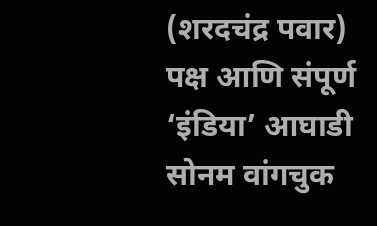(शरदचंद्र पवार) पक्ष आणि संपूर्ण ‘इंडिया’ आघाडी सोनम वांगचुक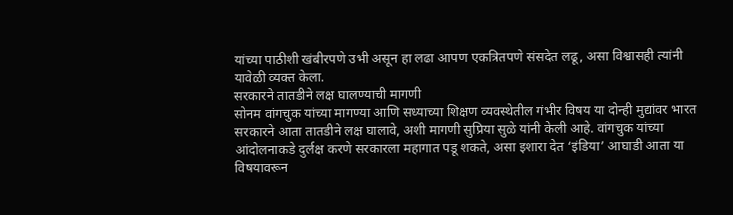यांच्या पाठीशी खंबीरपणे उभी असून हा लढा आपण एकत्रितपणे संसदेत लढू, असा विश्वासही त्यांनी यावेळी व्यक्त केला.
सरकारने तातडीने लक्ष घालण्याची मागणी
सोनम वांगचुक यांच्या मागण्या आणि सध्याच्या शिक्षण व्यवस्थेतील गंभीर विषय या दोन्ही मुद्यांवर भारत सरकारने आता तातडीने लक्ष घालावे, अशी मागणी सुप्रिया सुळे यांनी केली आहे. वांगचुक यांच्या आंदोलनाकडे दुर्लक्ष करणे सरकारला महागात पडू शकते, असा इशारा देत ‘इंडिया’ आघाडी आता या विषयावरून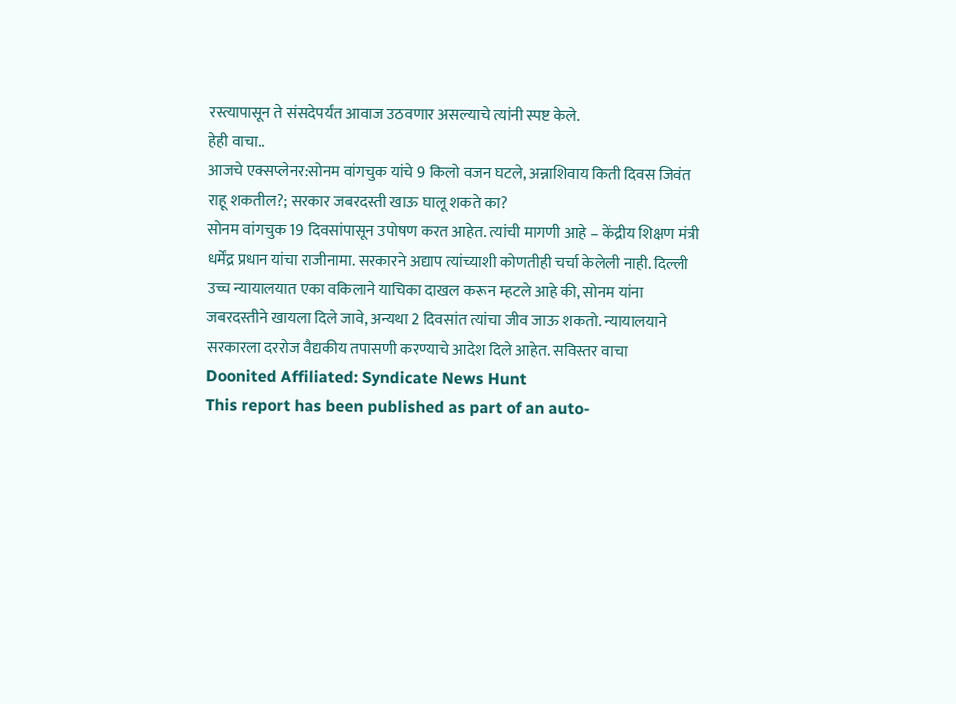रस्त्यापासून ते संसदेपर्यंत आवाज उठवणार असल्याचे त्यांनी स्पष्ट केले.
हेही वाचा..
आजचे एक्सप्लेनर:सोनम वांगचुक यांचे 9 किलो वजन घटले, अन्नाशिवाय किती दिवस जिवंत राहू शकतील?; सरकार जबरदस्ती खाऊ घालू शकते का?
सोनम वांगचुक 19 दिवसांपासून उपोषण करत आहेत. त्यांची मागणी आहे – केंद्रीय शिक्षण मंत्री धर्मेंद्र प्रधान यांचा राजीनामा. सरकारने अद्याप त्यांच्याशी कोणतीही चर्चा केलेली नाही. दिल्ली उच्च न्यायालयात एका वकिलाने याचिका दाखल करून म्हटले आहे की, सोनम यांना जबरदस्तीने खायला दिले जावे, अन्यथा 2 दिवसांत त्यांचा जीव जाऊ शकतो. न्यायालयाने सरकारला दररोज वैद्यकीय तपासणी करण्याचे आदेश दिले आहेत. सविस्तर वाचा
Doonited Affiliated: Syndicate News Hunt
This report has been published as part of an auto-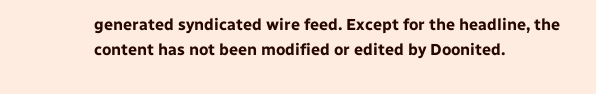generated syndicated wire feed. Except for the headline, the content has not been modified or edited by Doonited.